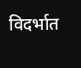विदर्भात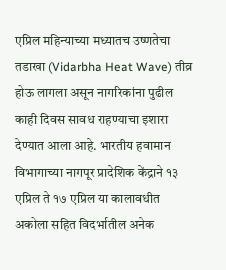एप्रिल महिन्याच्या मध्यातच उष्णतेचा तडाखा (Vidarbha Heat Wave) तीव्र होऊ लागला असून नागरिकांना पुढील काही दिवस सावध राहण्याचा इशारा देण्यात आला आहे. भारतीय हवामान विभागाच्या नागपूर प्रादेशिक केंद्राने १३ एप्रिल ते १७ एप्रिल या कालावधीत अकोला सहित विदर्भातील अनेक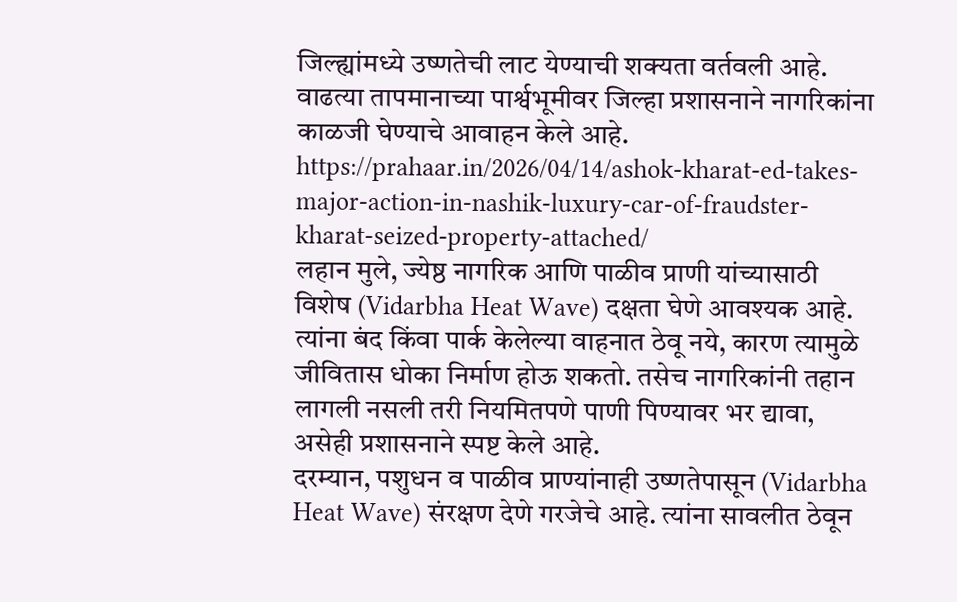जिल्ह्यांमध्ये उष्णतेची लाट येण्याची शक्यता वर्तवली आहे. वाढत्या तापमानाच्या पार्श्वभूमीवर जिल्हा प्रशासनाने नागरिकांना काळजी घेण्याचे आवाहन केले आहे.
https://prahaar.in/2026/04/14/ashok-kharat-ed-takes-major-action-in-nashik-luxury-car-of-fraudster-kharat-seized-property-attached/
लहान मुले, ज्येष्ठ नागरिक आणि पाळीव प्राणी यांच्यासाठी विशेष (Vidarbha Heat Wave) दक्षता घेणे आवश्यक आहे. त्यांना बंद किंवा पार्क केलेल्या वाहनात ठेवू नये, कारण त्यामुळे जीवितास धोका निर्माण होऊ शकतो. तसेच नागरिकांनी तहान लागली नसली तरी नियमितपणे पाणी पिण्यावर भर द्यावा, असेही प्रशासनाने स्पष्ट केले आहे.
दरम्यान, पशुधन व पाळीव प्राण्यांनाही उष्णतेपासून (Vidarbha Heat Wave) संरक्षण देणे गरजेचे आहे. त्यांना सावलीत ठेवून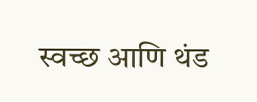स्वच्छ आणि थंड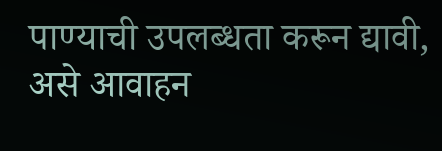पाण्याची उपलब्धता करून द्यावी, असे आवाहन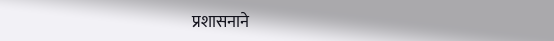प्रशासनाने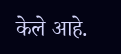केले आहे.